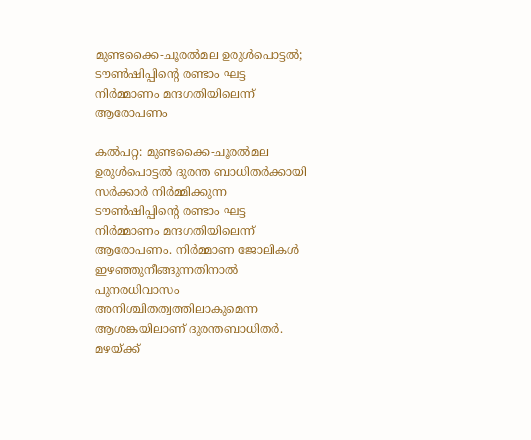മുണ്ടക്കൈ-ചൂരല്‍മല ഉരുള്‍പൊട്ടല്‍; ടൗണ്‍ഷിപ്പിന്റെ രണ്ടാം ഘട്ട നിര്‍മ്മാണം മന്ദഗതിയിലെന്ന് ആരോപണം

കല്‍പറ്റ: മുണ്ടക്കൈ-ചൂരല്‍മല ഉരുള്‍പൊട്ടല്‍ ദുരന്ത ബാധിതര്‍ക്കായി സര്‍ക്കാര്‍ നിര്‍മ്മിക്കുന്ന ടൗണ്‍ഷിപ്പിന്റെ രണ്ടാം ഘട്ട നിര്‍മ്മാണം മന്ദഗതിയിലെന്ന് ആരോപണം. നിര്‍മ്മാണ ജോലികള്‍ ഇഴഞ്ഞുനീങ്ങുന്നതിനാല്‍ പുനരധിവാസം അനിശ്ചിതത്വത്തിലാകുമെന്ന ആശങ്കയിലാണ് ദുരന്തബാധിതര്‍. മഴയ്ക്ക്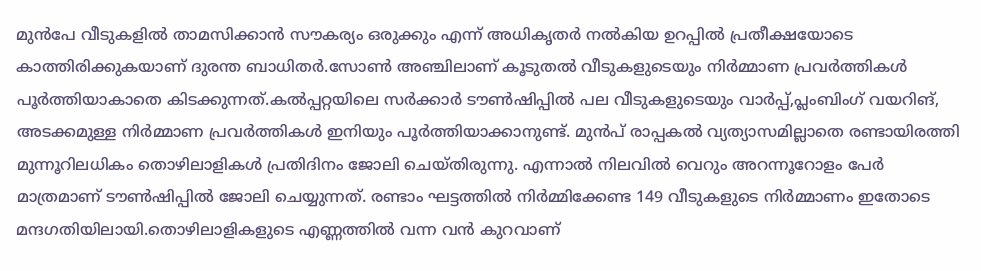മുന്‍പേ വീടുകളില്‍ താമസിക്കാന്‍ സൗകര്യം ഒരുക്കും എന്ന് അധികൃതര്‍ നല്‍കിയ ഉറപ്പില്‍ പ്രതീക്ഷയോടെ കാത്തിരിക്കുകയാണ് ദുരന്ത ബാധിതര്‍.സോണ്‍ അഞ്ചിലാണ് കൂടുതല്‍ വീടുകളുടെയും നിര്‍മ്മാണ പ്രവര്‍ത്തികള്‍ പൂര്‍ത്തിയാകാതെ കിടക്കുന്നത്.കല്‍പ്പറ്റയിലെ സര്‍ക്കാര്‍ ടൗണ്‍ഷിപ്പില്‍ പല വീടുകളുടെയും വാര്‍പ്പ്,പ്ലംബിംഗ് വയറിങ്, അടക്കമുള്ള നിര്‍മ്മാണ പ്രവര്‍ത്തികള്‍ ഇനിയും പൂര്‍ത്തിയാക്കാനുണ്ട്. മുന്‍പ് രാപ്പകല്‍ വ്യത്യാസമില്ലാതെ രണ്ടായിരത്തി മുന്നൂറിലധികം തൊഴിലാളികള്‍ പ്രതിദിനം ജോലി ചെയ്തിരുന്നു. എന്നാല്‍ നിലവില്‍ വെറും അറന്നൂറോളം പേര്‍ മാത്രമാണ് ടൗണ്‍ഷിപ്പില്‍ ജോലി ചെയ്യുന്നത്. രണ്ടാം ഘട്ടത്തില്‍ നിര്‍മ്മിക്കേണ്ട 149 വീടുകളുടെ നിര്‍മ്മാണം ഇതോടെ മന്ദഗതിയിലായി.തൊഴിലാളികളുടെ എണ്ണത്തില്‍ വന്ന വന്‍ കുറവാണ്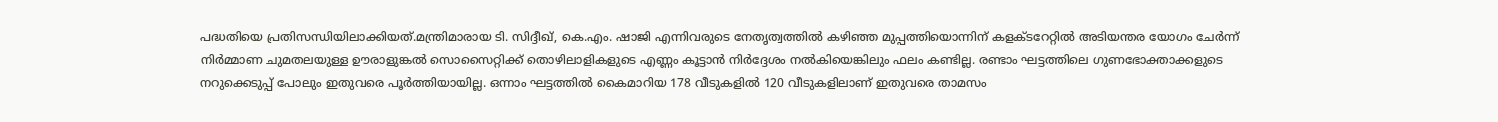പദ്ധതിയെ പ്രതിസന്ധിയിലാക്കിയത്.മന്ത്രിമാരായ ടി. സിദ്ദീഖ്, കെ.എം. ഷാജി എന്നിവരുടെ നേതൃത്വത്തില്‍ കഴിഞ്ഞ മുപ്പത്തിയൊന്നിന് കളക്ടറേറ്റില്‍ അടിയന്തര യോഗം ചേര്‍ന്ന് നിര്‍മ്മാണ ചുമതലയുള്ള ഊരാളുങ്കല്‍ സൊസൈറ്റിക്ക് തൊഴിലാളികളുടെ എണ്ണം കൂട്ടാന്‍ നിര്‍ദ്ദേശം നല്‍കിയെങ്കിലും ഫലം കണ്ടില്ല. രണ്ടാം ഘട്ടത്തിലെ ഗുണഭോക്താക്കളുടെ നറുക്കെടുപ്പ് പോലും ഇതുവരെ പൂര്‍ത്തിയായില്ല. ഒന്നാം ഘട്ടത്തില്‍ കൈമാറിയ 178 വീടുകളില്‍ 120 വീടുകളിലാണ് ഇതുവരെ താമസം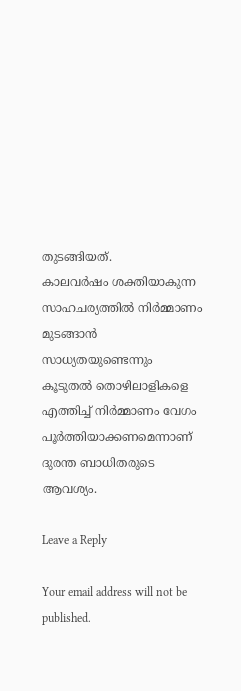തുടങ്ങിയത്.
കാലവര്‍ഷം ശക്തിയാകുന്ന സാഹചര്യത്തില്‍ നിര്‍മ്മാണം മുടങ്ങാന്‍ സാധ്യതയുണ്ടെന്നും കൂടുതല്‍ തൊഴിലാളികളെ എത്തിച്ച് നിര്‍മ്മാണം വേഗം പൂര്‍ത്തിയാക്കണമെന്നാണ് ദുരന്ത ബാധിതരുടെ ആവശ്യം.

Leave a Reply

Your email address will not be published.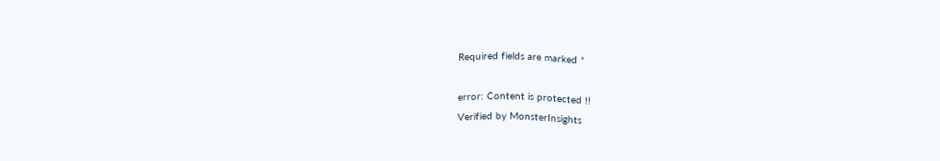Required fields are marked *

error: Content is protected !!
Verified by MonsterInsights